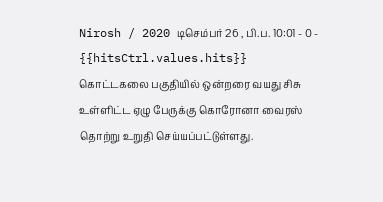Nirosh / 2020 டிசெம்பர் 26 , பி.ப. 10:01 - 0 - {{hitsCtrl.values.hits}}
கொட்டகலை பகுதியில் ஒன்றரை வயது சிசு உள்ளிட்ட ஏழு பேருக்கு கொரோனா வைரஸ் தொற்று உறுதி செய்யப்பட்டுள்ளது.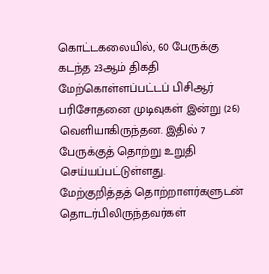கொட்டகலையில், 60 பேருக்கு கடந்த 23ஆம் திகதி மேற்கொள்ளப்பட்டப் பிசிஆர் பரிசோதனை முடிவுகள் இன்று (26) வெளியாகிருந்தன. இதில் 7 பேருக்குத் தொற்று உறுதி செய்யப்பட்டுள்ளது.
மேற்குறித்தத் தொற்றாளர்களுடன் தொடர்பிலிருந்தவர்கள்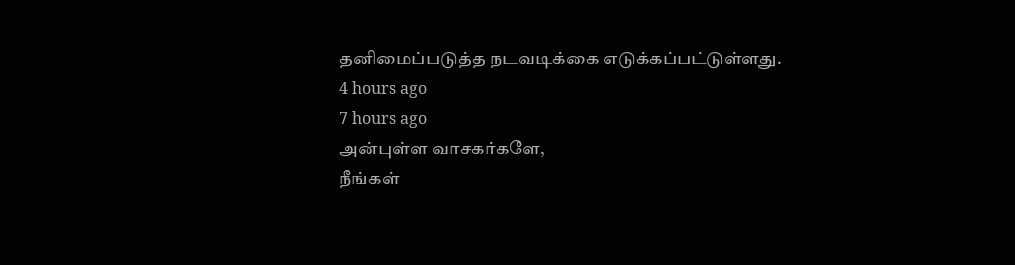தனிமைப்படுத்த நடவடிக்கை எடுக்கப்பட்டுள்ளது.
4 hours ago
7 hours ago
அன்புள்ள வாசகர்களே,
நீங்கள்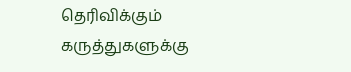தெரிவிக்கும் கருத்துகளுக்கு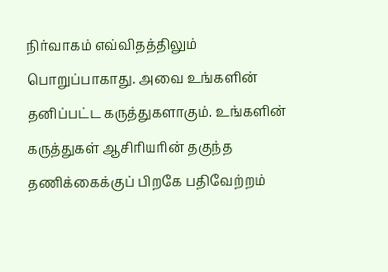நிர்வாகம் எவ்விதத்திலும் பொறுப்பாகாது. அவை உங்களின் தனிப்பட்ட கருத்துகளாகும். உங்களின் கருத்துகள் ஆசிரியரின் தகுந்த தணிக்கைக்குப் பிறகே பதிவேற்றம்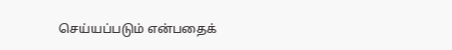செய்யப்படும் என்பதைக்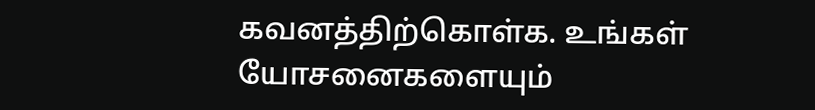கவனத்திற்கொள்க. உங்கள் யோசனைகளையும்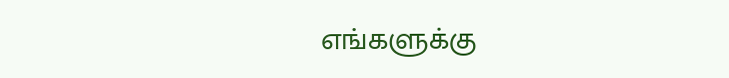எங்களுக்கு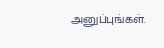அனுப்புங்கள்.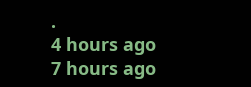.
4 hours ago
7 hours ago